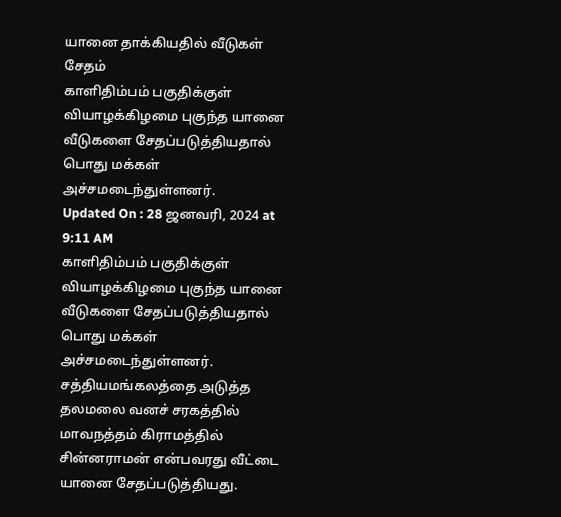யானை தாக்கியதில் வீடுகள் சேதம்
காளிதிம்பம் பகுதிக்குள் வியாழக்கிழமை புகுந்த யானை வீடுகளை சேதப்படுத்தியதால் பொது மக்கள் அச்சமடைந்துள்ளனர்.
Updated On : 28 ஜனவரி, 2024 at 9:11 AM
காளிதிம்பம் பகுதிக்குள் வியாழக்கிழமை புகுந்த யானை வீடுகளை சேதப்படுத்தியதால் பொது மக்கள் அச்சமடைந்துள்ளனர்.
சத்தியமங்கலத்தை அடுத்த தலமலை வனச் சரகத்தில் மாவநத்தம் கிராமத்தில் சின்னராமன் என்பவரது வீட்டை யானை சேதப்படுத்தியது.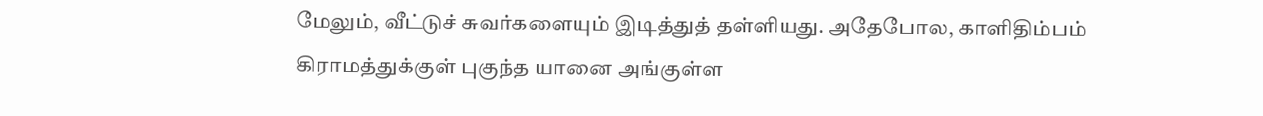மேலும், வீட்டுச் சுவர்களையும் இடித்துத் தள்ளியது. அதேபோல, காளிதிம்பம் கிராமத்துக்குள் புகுந்த யானை அங்குள்ள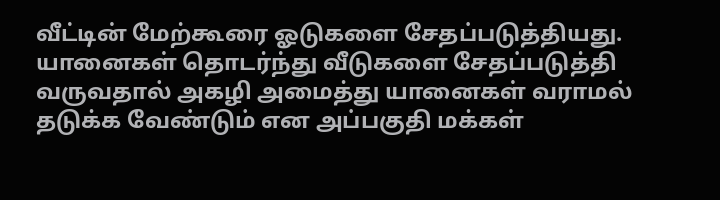வீட்டின் மேற்கூரை ஓடுகளை சேதப்படுத்தியது. யானைகள் தொடர்ந்து வீடுகளை சேதப்படுத்தி வருவதால் அகழி அமைத்து யானைகள் வராமல் தடுக்க வேண்டும் என அப்பகுதி மக்கள்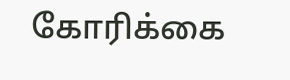கோரிக்கை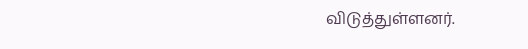விடுத்துள்ளனர்.